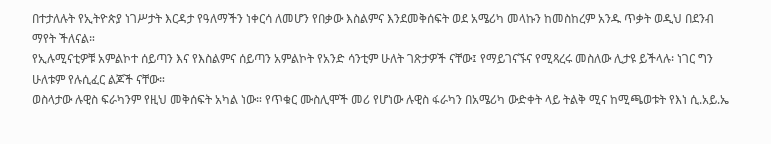በተታለሉት የኢትዮጵያ ነገሥታት እርዳታ የዓለማችን ነቀርሳ ለመሆን የበቃው እስልምና እንደመቅሰፍት ወደ አሜሪካ መላኩን ከመስከረም አንዱ ጥቃት ወዲህ በደንብ ማየት ችለናል።
የኢሉሚናቲዎቹ አምልኮተ ሰይጣን እና የእስልምና ሰይጣን አምልኮት የአንድ ሳንቲም ሁለት ገጽታዎች ናቸው፤ የማይገናኙና የሚጻረሩ መስለው ሊታዩ ይችላሉ፡ ነገር ግን ሁለቱም የሉሲፈር ልጆች ናቸው።
ወስላታው ሉዊስ ፍራካንም የዚህ መቅሰፍት አካል ነው። የጥቁር ሙስሊሞች መሪ የሆነው ሉዊስ ፋራካን በአሜሪካ ውድቀት ላይ ትልቅ ሚና ከሚጫወቱት የእነ ሲ.አይ.ኤ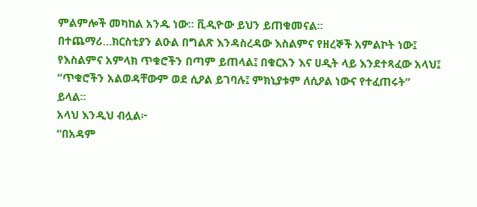ምልምሎች መካከል አንዱ ነው። ቪዲዮው ይህን ይጠቁመናል።
በተጨማሪ…ክርስቲያን ልዑል በግልጽ እንዳስረዳው እስልምና የዘረኞች አምልኮት ነው፤ የእስልምና አምላክ ጥቁሮችን በጣም ይጠላል፤ በቁርአን እና ሀዲት ላይ እንደተጻፈው አላህ፤
“ጥቁሮችን አልወዳቸውም ወደ ሲዖል ይገባሉ፤ ምክኒያቱም ለሲዖል ነውና የተፈጠሩት”
ይላል።
አላህ እንዲህ ብሏል፦
“በአዳም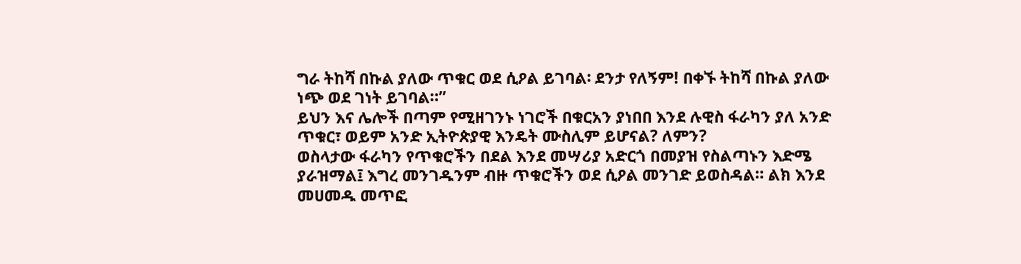ግራ ትከሻ በኩል ያለው ጥቁር ወደ ሲዖል ይገባል፡ ደንታ የለኝም! በቀኙ ትከሻ በኩል ያለው ነጭ ወደ ገነት ይገባል።”
ይህን እና ሌሎች በጣም የሚዘገንኑ ነገሮች በቁርአን ያነበበ እንደ ሉዊስ ፋራካን ያለ አንድ ጥቁር፣ ወይም አንድ ኢትዮጵያዊ እንዴት ሙስሊም ይሆናል? ለምን?
ወስላታው ፋራካን የጥቁሮችን በደል እንደ መሣሪያ አድርጎ በመያዝ የስልጣኑን እድሜ ያራዝማል፤ እግረ መንገዱንም ብዙ ጥቁሮችን ወደ ሲዖል መንገድ ይወስዳል። ልክ እንደ መሀመዱ መጥፎ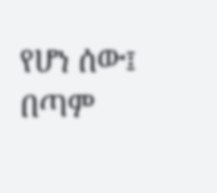የሆነ ሰው፤ በጣም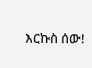እርኩስ ሰው!